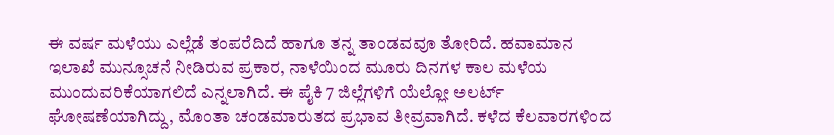ಈ ವರ್ಷ ಮಳೆಯು ಎಲ್ಲೆಡೆ ತಂಪರೆದಿದೆ ಹಾಗೂ ತನ್ನ ತಾಂಡವವೂ ತೋರಿದೆ. ಹವಾಮಾನ ಇಲಾಖೆ ಮುನ್ಸೂಚನೆ ನೀಡಿರುವ ಪ್ರಕಾರ, ನಾಳೆಯಿಂದ ಮೂರು ದಿನಗಳ ಕಾಲ ಮಳೆಯ ಮುಂದುವರಿಕೆಯಾಗಲಿದೆ ಎನ್ನಲಾಗಿದೆ. ಈ ಪೈಕಿ 7 ಜಿಲ್ಲೆಗಳಿಗೆ ಯೆಲ್ಲೋ ಅಲರ್ಟ್ ಘೋಷಣೆಯಾಗಿದ್ದು, ಮೊಂತಾ ಚಂಡಮಾರುತದ ಪ್ರಭಾವ ತೀವ್ರವಾಗಿದೆ. ಕಳೆದ ಕೆಲವಾರಗಳಿಂದ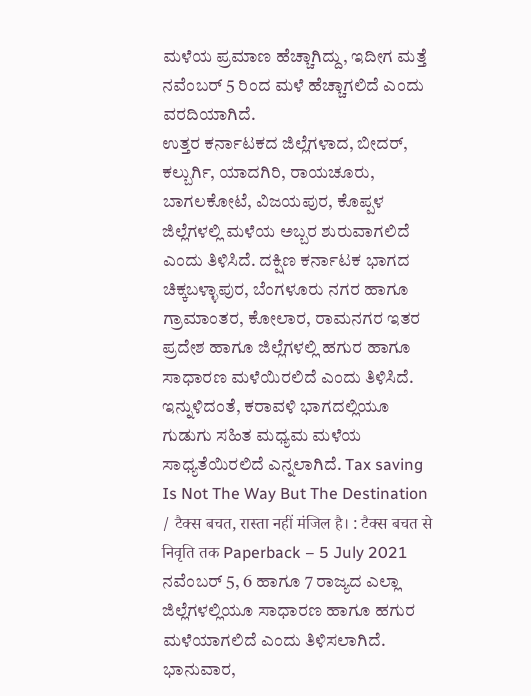ಮಳೆಯ ಪ್ರಮಾಣ ಹೆಚ್ಚಾಗಿದ್ದು, ಇದೀಗ ಮತ್ತೆ ನವೆಂಬರ್ 5 ರಿಂದ ಮಳೆ ಹೆಚ್ಚಾಗಲಿದೆ ಎಂದು ವರದಿಯಾಗಿದೆ.
ಉತ್ತರ ಕರ್ನಾಟಕದ ಜಿಲ್ಲೆಗಳಾದ, ಬೀದರ್, ಕಲ್ಬುರ್ಗಿ, ಯಾದಗಿರಿ, ರಾಯಚೂರು, ಬಾಗಲಕೋಟೆ, ವಿಜಯಪುರ, ಕೊಪ್ಪಳ ಜಿಲ್ಲೆಗಳಲ್ಲಿ ಮಳೆಯ ಅಬ್ಬರ ಶುರುವಾಗಲಿದೆ ಎಂದು ತಿಳಿಸಿದೆ. ದಕ್ಷಿಣ ಕರ್ನಾಟಕ ಭಾಗದ ಚಿಕ್ಕಬಳ್ಳಾಪುರ, ಬೆಂಗಳೂರು ನಗರ ಹಾಗೂ ಗ್ರಾಮಾಂತರ, ಕೋಲಾರ, ರಾಮನಗರ ಇತರ ಪ್ರದೇಶ ಹಾಗೂ ಜಿಲ್ಲೆಗಳಲ್ಲಿ ಹಗುರ ಹಾಗೂ ಸಾಧಾರಣ ಮಳೆಯಿರಲಿದೆ ಎಂದು ತಿಳಿಸಿದೆ. ಇನ್ನುಳಿದಂತೆ, ಕರಾವಳಿ ಭಾಗದಲ್ಲಿಯೂ ಗುಡುಗು ಸಹಿತ ಮಧ್ಯಮ ಮಳೆಯ ಸಾಧ್ಯತೆಯಿರಲಿದೆ ಎನ್ನಲಾಗಿದೆ. Tax saving Is Not The Way But The Destination / टैक्स बचत, रास्ता नहीं मंजिल है। : टैक्स बचत से निवृति तक Paperback – 5 July 2021
ನವೆಂಬರ್ 5, 6 ಹಾಗೂ 7 ರಾಜ್ಯದ ಎಲ್ಲಾ ಜಿಲ್ಲೆಗಳಲ್ಲಿಯೂ ಸಾಧಾರಣ ಹಾಗೂ ಹಗುರ ಮಳೆಯಾಗಲಿದೆ ಎಂದು ತಿಳಿಸಲಾಗಿದೆ. ಭಾನುವಾರ,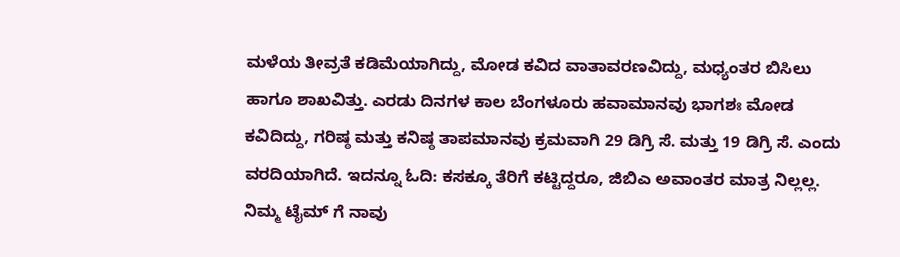ಮಳೆಯ ತೀವ್ರತೆ ಕಡಿಮೆಯಾಗಿದ್ದು, ಮೋಡ ಕವಿದ ವಾತಾವರಣವಿದ್ದು, ಮಧ್ಯಂತರ ಬಿಸಿಲು ಹಾಗೂ ಶಾಖವಿತ್ತು. ಎರಡು ದಿನಗಳ ಕಾಲ ಬೆಂಗಳೂರು ಹವಾಮಾನವು ಭಾಗಶಃ ಮೋಡ ಕವಿದಿದ್ದು, ಗರಿಷ್ಠ ಮತ್ತು ಕನಿಷ್ಠ ತಾಪಮಾನವು ಕ್ರಮವಾಗಿ 29 ಡಿಗ್ರಿ ಸೆ. ಮತ್ತು 19 ಡಿಗ್ರಿ ಸೆ. ಎಂದು ವರದಿಯಾಗಿದೆ. ಇದನ್ನೂ ಓದಿ: ಕಸಕ್ಕೂ ತೆರಿಗೆ ಕಟ್ಟಿದ್ದರೂ, ಜಿಬಿಎ ಅವಾಂತರ ಮಾತ್ರ ನಿಲ್ಲಲ್ಲ. ನಿಮ್ಮ ಟೈಮ್ ಗೆ ನಾವು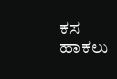ಕಸ ಹಾಕಲು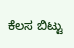ಕೆಲಸ ಬಿಟ್ಟು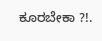ಕೂರಬೇಕಾ ?!.